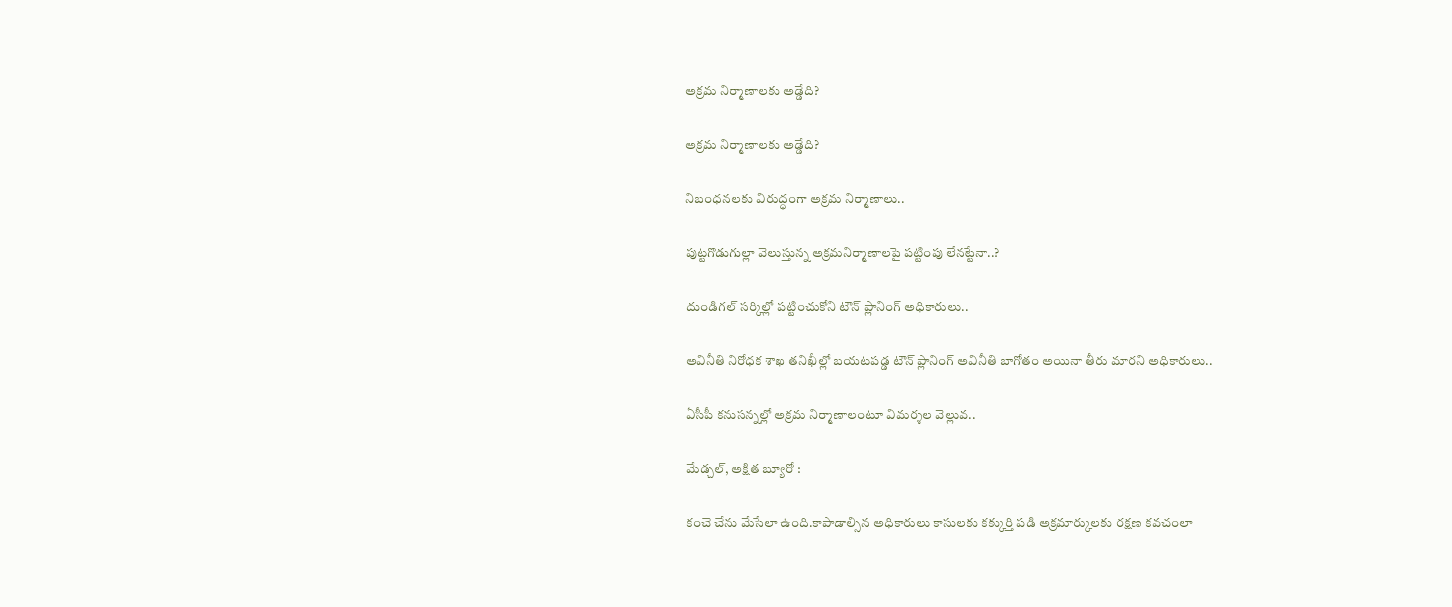అక్రమ నిర్మాణాలకు అడ్డేది?

అక్రమ నిర్మాణాలకు అడ్డేది?

నిబంధనలకు విరుద్ధంగా అక్రమ నిర్మాణాలు..

పుట్టగొడుగుల్లా వెలుస్తున్న అక్రమనిర్మాణాలపై పట్టింపు లేనట్టేనా..?

దుండిగల్ సర్కిల్లో పట్టించుకోని టౌన్ ప్లానింగ్ అధికారులు..

అవినీతి నిరోధక శాఖ తనిఖీల్లో బయటపడ్డ టౌన్ ప్లానింగ్ అవినీతి బాగోతం అయినా తీరు మారని అధికారులు..

ఏసీపీ కనుసన్నల్లో అక్రమ నిర్మాణాలంటూ విమర్శల వెల్లువ..

మేడ్చల్, అక్షిత బ్యూరో :

కంచె చేను మేసేలా ఉంది.కాపాడాల్సిన అధికారులు కాసులకు కక్కుర్తి పడి అక్రమార్కులకు రక్షణ కవచంలా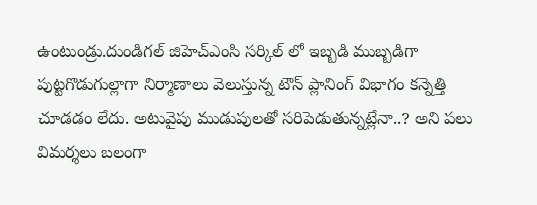ఉంటుండ్రు.దుండిగల్ జిహెచ్ఎంసి సర్కిల్ లో ఇబ్బడి ముబ్బడిగా పుట్టగొడుగుల్లాగా నిర్మాణాలు వెలుస్తున్న టౌన్ ప్లానింగ్ విభాగం కన్నెత్తి చూడడం లేదు. అటువైపు ముడుపులతో సరిపెడుతున్నట్లేనా..? అని పలు విమర్శలు బలంగా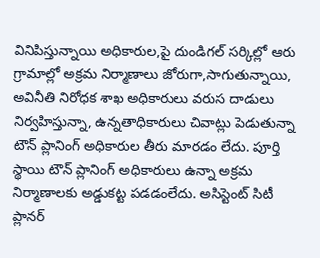వినిపిస్తున్నాయి అధికారుల,పై దుండిగల్ సర్కిల్లో ఆరు గ్రామాల్లో అక్రమ నిర్మాణాలు జోరుగా,సాగుతున్నాయి, అవినీతి నిరోధక శాఖ అధికారులు వరుస దాడులు నిర్వహిస్తున్నా, ఉన్నతాధికారులు చివాట్లు పెడుతున్నా టౌన్ ప్లానింగ్ అధికారుల తీరు మారడం లేదు. పూర్తి స్థాయి టౌన్ ప్లానింగ్ అధికారులు ఉన్నా అక్రమ నిర్మాణాలకు అడ్డుకట్ట పడడంలేదు. అసిస్టెంట్ సిటీ ప్లానర్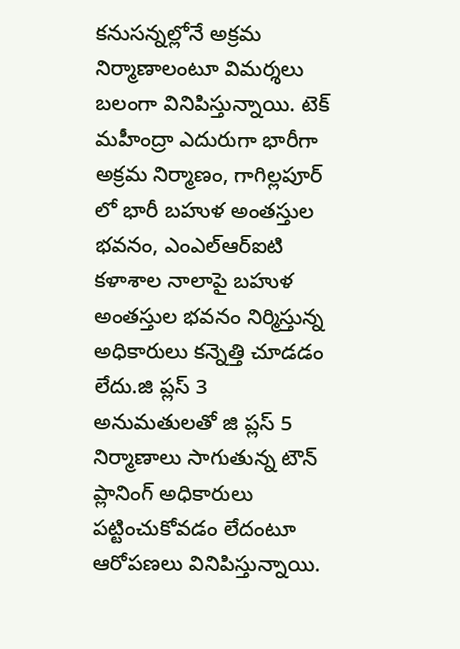కనుసన్నల్లోనే అక్రమ నిర్మాణాలంటూ విమర్శలు బలంగా వినిపిస్తున్నాయి. టెక్ మహీంద్రా ఎదురుగా భారీగా అక్రమ నిర్మాణం, గాగిల్లపూర్ లో భారీ బహుళ అంతస్తుల భవనం, ఎంఎల్ఆర్ఐటి కళాశాల నాలాపై బహుళ అంతస్తుల భవనం నిర్మిస్తున్న అధికారులు కన్నెత్తి చూడడం లేదు.జి ప్లస్ 3 అనుమతులతో జి ప్లస్ 5 నిర్మాణాలు సాగుతున్న టౌన్ ప్లానింగ్ అధికారులు పట్టించుకోవడం లేదంటూ ఆరోపణలు వినిపిస్తున్నాయి.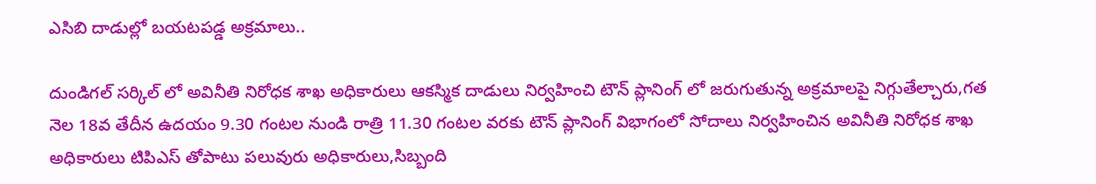ఎసిబి దాడుల్లో బయటపడ్డ అక్రమాలు..

దుండిగల్ సర్కిల్ లో అవినీతి నిరోధక శాఖ అధికారులు ఆకస్మిక దాడులు నిర్వహించి టౌన్ ప్లానింగ్ లో జరుగుతున్న అక్రమాలపై నిగ్గుతేల్చారు,గత నెల 18వ తేదీన ఉదయం 9.30 గంటల నుండి రాత్రి 11.30 గంటల వరకు టౌన్ ప్లానింగ్ విభాగంలో సోదాలు నిర్వహించిన అవినీతి నిరోధక శాఖ అధికారులు టిపిఎస్ తోపాటు పలువురు అధికారులు,సిబ్బంది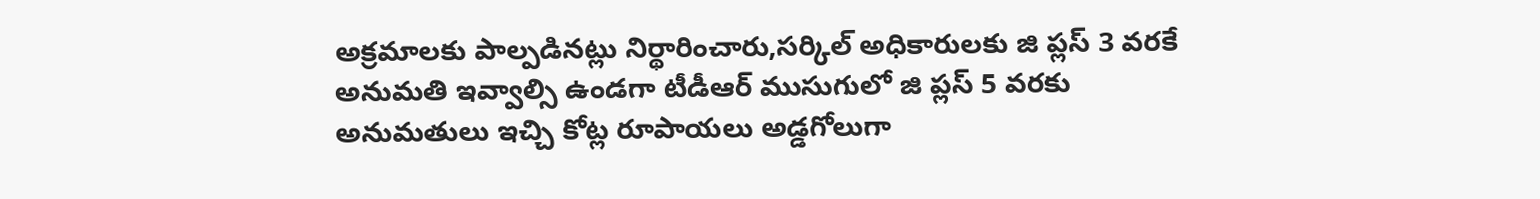అక్రమాలకు పాల్పడినట్లు నిర్థారించారు,సర్కిల్ అధికారులకు జి ప్లస్ 3 వరకే అనుమతి ఇవ్వాల్సి ఉండగా టీడీఆర్ ముసుగులో జి ప్లస్ 5 వరకు అనుమతులు ఇచ్చి కోట్ల రూపాయలు అడ్డగోలుగా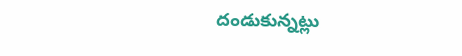దండుకున్నట్లు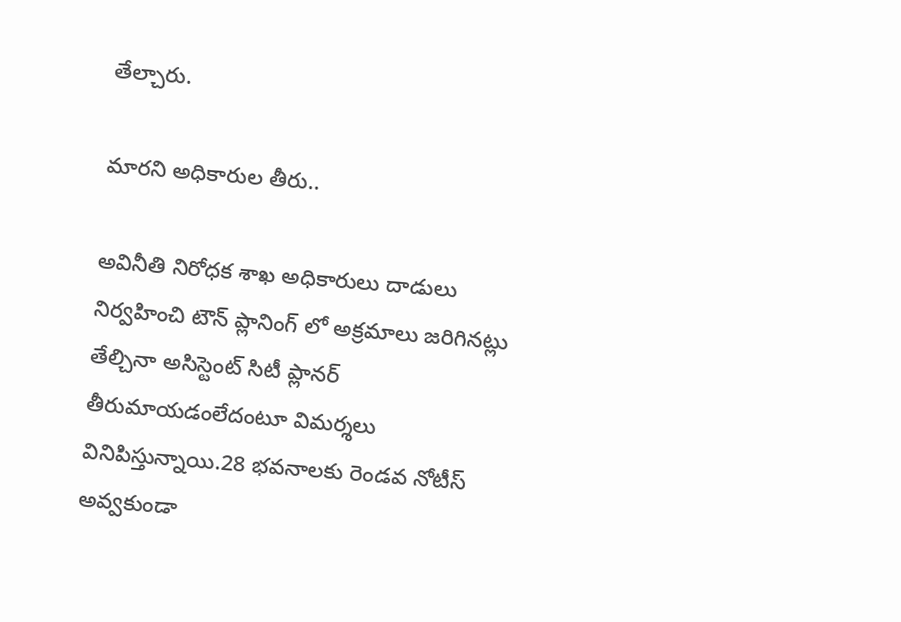తేల్చారు.

మారని అధికారుల తీరు..

అవినీతి నిరోధక శాఖ అధికారులు దాడులు నిర్వహించి టౌన్ ప్లానింగ్ లో అక్రమాలు జరిగినట్లు తేల్చినా అసిస్టెంట్ సిటీ ప్లానర్ తీరుమాయడంలేదంటూ విమర్శలు వినిపిస్తున్నాయి.28 భవనాలకు రెండవ నోటీస్ అవ్వకుండా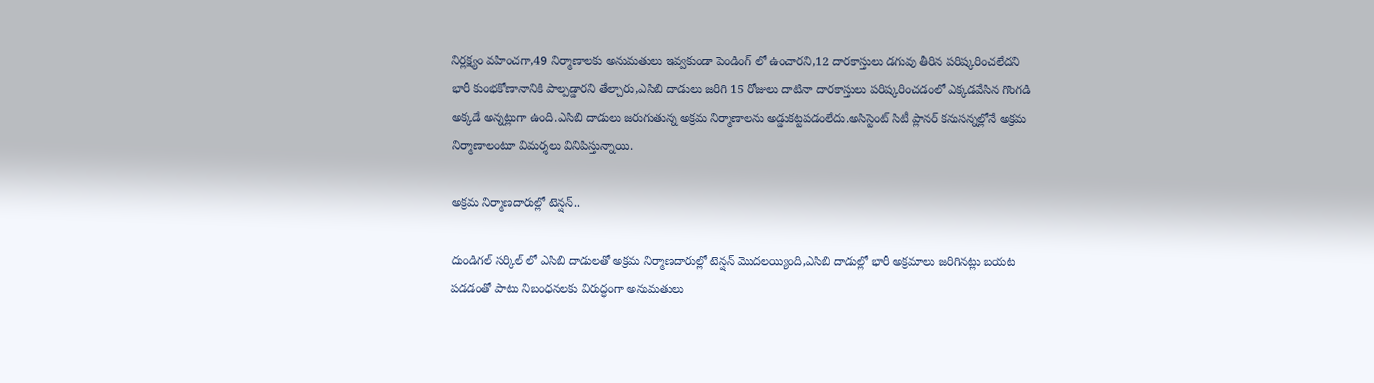నిర్లక్ష్యం వహించగా,49 నిర్మాణాలకు అనుమతులు ఇవ్వకుండా పెండింగ్ లో ఉంచారని,12 దారకాస్తులు డగువు తీరిన పరిష్కరించలేదని భారీ కుంభకోణానానికి పాల్పడ్డారని తేల్చారు,ఎసిబి దాడులు జరిగి 15 రోజులు దాటినా దారకాస్తులు పరిష్కరించడంలో ఎక్కడవేసిన గొంగడి అక్కడే అన్నట్లుగా ఉంది.ఎసిబి దాడులు జరుగుతున్న అక్రమ నిర్మాణాలను అడ్డుకట్టపడంలేదు.అసిస్టెంట్ సిటీ ప్లానర్ కనుసన్నల్లోనే అక్రమ నిర్మాణాలంటూ విమర్శలు వినిపిస్తున్నాయి.

అక్రమ నిర్మాణదారుల్లో టెన్షన్..

దుండిగల్ సర్కిల్ లో ఎసిబి దాడులతో అక్రమ నిర్మాణదారుల్లో టెన్షన్ మొదలయ్యింది,ఎసిబి దాడుల్లో భారీ అక్రమాలు జరిగినట్లు బయట పడడంతో పాటు నిబంధనలకు విరుద్ధంగా అనుమతులు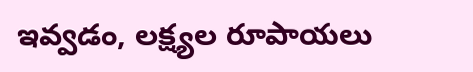ఇవ్వడం, లక్ష్యల రూపాయలు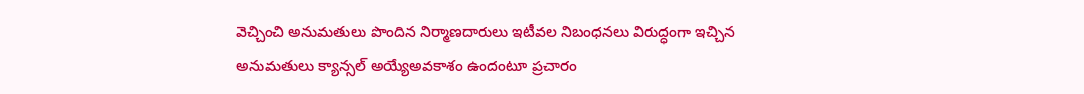వెచ్చించి అనుమతులు పొందిన నిర్మాణదారులు ఇటీవల నిబంధనలు విరుద్ధంగా ఇచ్చిన అనుమతులు క్యాన్సల్ అయ్యేఅవకాశం ఉందంటూ ప్రచారం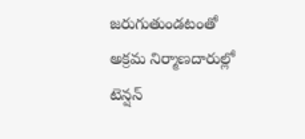జరుగుతుండటంతో అక్రమ నిర్మాణదారుల్లో టెన్షన్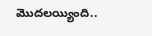మొదలయ్యింది..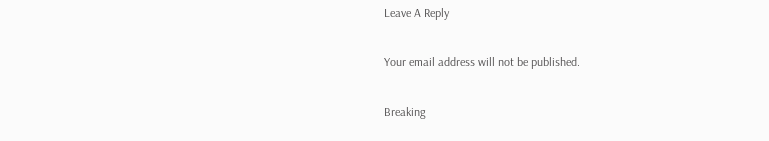Leave A Reply

Your email address will not be published.

Breaking